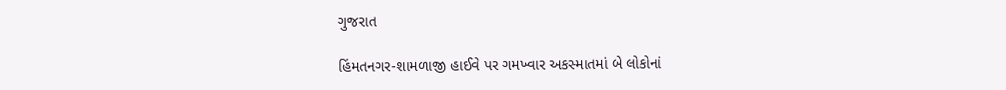ગુજરાત

હિંમતનગર-શામળાજી હાઈવે પર ગમખ્વાર અકસ્માતમાં બે લોકોનાં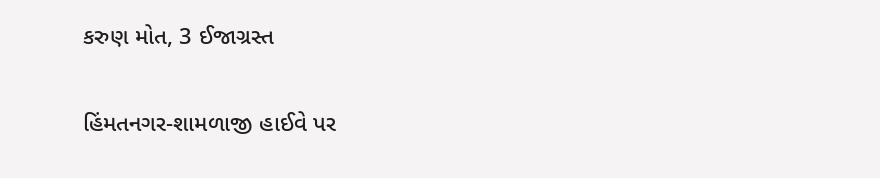કરુણ મોત, 3 ઈજાગ્રસ્ત

હિંમતનગર-શામળાજી હાઈવે પર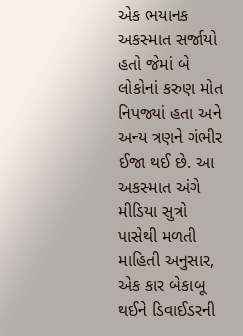એક ભયાનક અકસ્માત સર્જાયો હતો જેમાં બે લોકોનાં કરુણ મોત નિપજ્યાં હતા અને અન્ય ત્રણને ગંભીર ઈજા થઈ છે. આ અકસ્માત અંગે મીડિયા સુત્રો પાસેથી મળતી માહિતી અનુસાર, એક કાર બેકાબૂ થઈને ડિવાઈડરની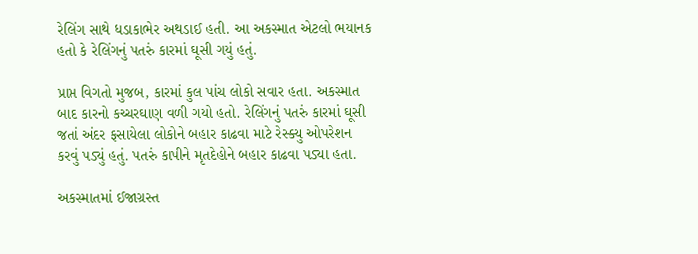રેલિંગ સાથે ધડાકાભેર અથડાઈ હતી. આ અકસ્માત એટલો ભયાનક હતો કે રેલિંગનું પતરું કારમાં ઘૂસી ગયું હતું.

પ્રાપ્ત વિગતો મુજબ, કારમાં કુલ પાંચ લોકો સવાર હતા. અકસ્માત બાદ કારનો કચ્ચરઘાણ વળી ગયો હતો. રેલિંગનું પતરું કારમાં ઘૂસી જતાં અંદર ફસાયેલા લોકોને બહાર કાઢવા માટે રેસ્ક્યુ ઓપરેશન કરવું પડ્યું હતું. પતરું કાપીને મૃતદેહોને બહાર કાઢવા પડ્યા હતા.

અકસ્માતમાં ઈજાગ્રસ્ત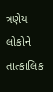ત્રણેય લોકોને તાત્કાલિક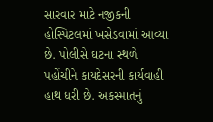સારવાર માટે નજીકની હોસ્પિટલમાં ખસેડવામાં આવ્યા છે. પોલીસે ઘટના સ્થળે પહોંચીને કાયદેસરની કાર્યવાહી હાથ ધરી છે. અકસ્માતનું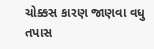ચોક્કસ કારણ જાણવા વધુ તપાસ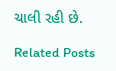ચાલી રહી છે.

Related Posts